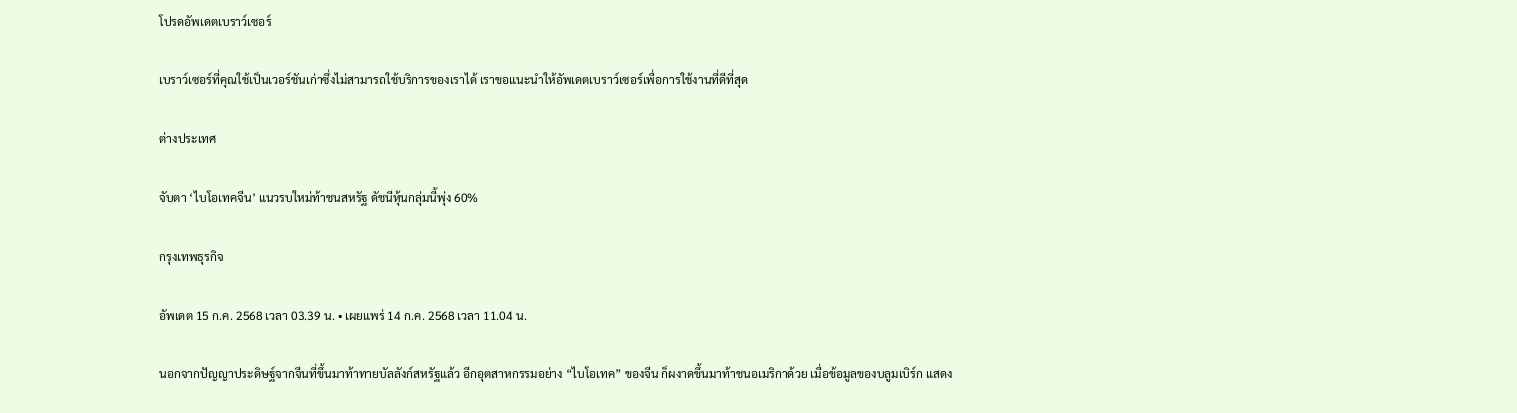โปรดอัพเดตเบราว์เซอร์

เบราว์เซอร์ที่คุณใช้เป็นเวอร์ชันเก่าซึ่งไม่สามารถใช้บริการของเราได้ เราขอแนะนำให้อัพเดตเบราว์เซอร์เพื่อการใช้งานที่ดีที่สุด

ต่างประเทศ

จับตา ‘ไบโอเทคจีน’ แนวรบใหม่ท้าชนสหรัฐ ดัชนีหุ้นกลุ่มนี้พุ่ง 60%

กรุงเทพธุรกิจ

อัพเดต 15 ก.ค. 2568 เวลา 03.39 น. • เผยแพร่ 14 ก.ค. 2568 เวลา 11.04 น.

นอกจากปัญญาประดิษฐ์จากจีนที่ขึ้นมาท้าทายบัลลังก์สหรัฐแล้ว อีกอุตสาหกรรมอย่าง “ไบโอเทค” ของจีน ก็ผงาดขึ้นมาท้าชนอเมริกาด้วย เมื่อข้อมูลของบลูมเบิร์ก แสดง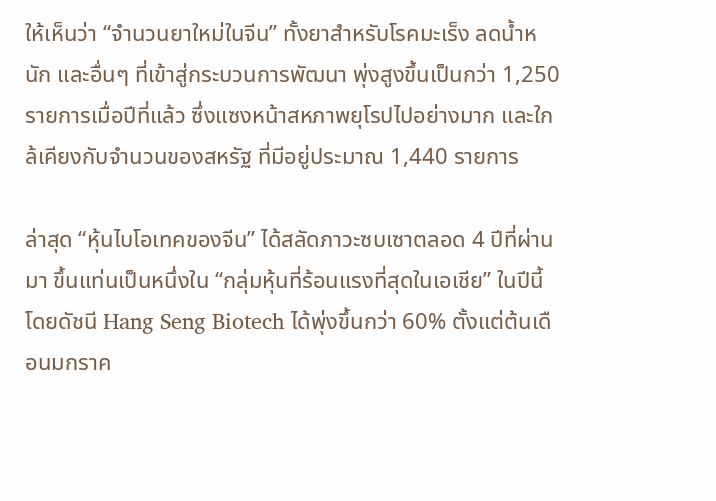ให้เห็นว่า “จำนวนยาใหม่ในจีน” ทั้งยาสำหรับโรคมะเร็ง ลดน้ำหนัก และอื่นๆ ที่เข้าสู่กระบวนการพัฒนา พุ่งสูงขึ้นเป็นกว่า 1,250 รายการเมื่อปีที่แล้ว ซึ่งแซงหน้าสหภาพยุโรปไปอย่างมาก และใกล้เคียงกับจำนวนของสหรัฐ ที่มีอยู่ประมาณ 1,440 รายการ

ล่าสุด “หุ้นไบโอเทคของจีน” ได้สลัดภาวะซบเซาตลอด 4 ปีที่ผ่านมา ขึ้นแท่นเป็นหนึ่งใน “กลุ่มหุ้นที่ร้อนแรงที่สุดในเอเชีย” ในปีนี้ โดยดัชนี Hang Seng Biotech ได้พุ่งขึ้นกว่า 60% ตั้งแต่ต้นเดือนมกราค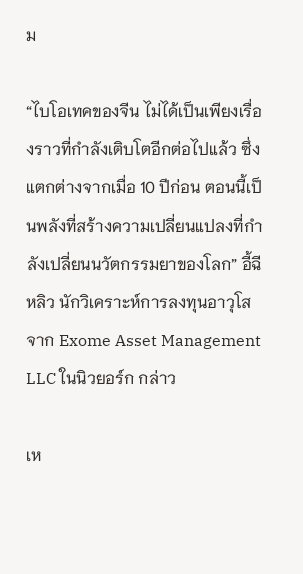ม

“ไบโอเทคของจีน ไม่ได้เป็นเพียงเรื่องราวที่กำลังเติบโตอีกต่อไปแล้ว ซึ่งแตกต่างจากเมื่อ 10 ปีก่อน ตอนนี้เป็นพลังที่สร้างความเปลี่ยนแปลงที่กำลังเปลี่ยนนวัตกรรมยาของโลก” อี้ฉี หลิว นักวิเคราะห์การลงทุนอาวุโสจาก Exome Asset Management LLC ในนิวยอร์ก กล่าว

เห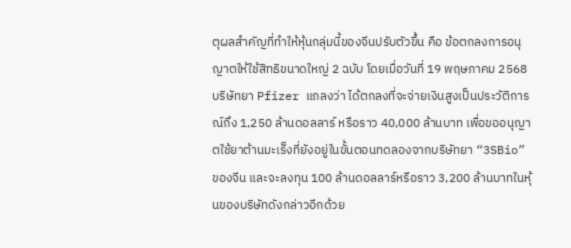ตุผลสำคัญที่ทำให้หุ้นกลุ่มนี้ของจีนปรับตัวขึ้น คือ ข้อตกลงการอนุญาตให้ใช้สิทธิขนาดใหญ่ 2 ฉบับ โดยเมื่อวันที่ 19 พฤษภาคม 2568 บริษัทยา Pfizer แถลงว่า ได้ตกลงที่จะจ่ายเงินสูงเป็นประวัติการณ์ถึง 1,250 ล้านดอลลาร์ หรือราว 40,000 ล้านบาท เพื่อขออนุญาตใช้ยาต้านมะเร็งที่ยังอยู่ในขั้นตอนทดลองจากบริษัทยา “3SBio” ของจีน และจะลงทุน 100 ล้านดอลลาร์หรือราว 3,200 ล้านบาทในหุ้นของบริษัทดังกล่าวอีกด้วย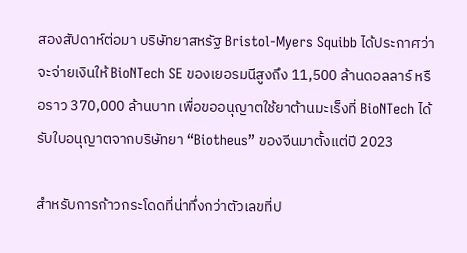สองสัปดาห์ต่อมา บริษัทยาสหรัฐ Bristol-Myers Squibb ได้ประกาศว่า จะจ่ายเงินให้ BioNTech SE ของเยอรมนีสูงถึง 11,500 ล้านดอลลาร์ หรือราว 370,000 ล้านบาท เพื่อขออนุญาตใช้ยาต้านมะเร็งที่ BioNTech ได้รับใบอนุญาตจากบริษัทยา “Biotheus” ของจีนมาตั้งแต่ปี 2023

สำหรับการก้าวกระโดดที่น่าทึ่งกว่าตัวเลขที่ป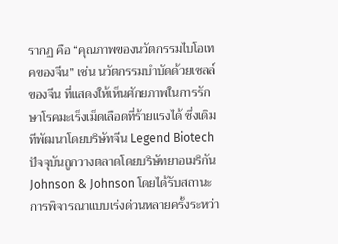รากฏ คือ “คุณภาพของนวัตกรรมไบโอเทคของจีน” เช่น นวัตกรรมบำบัดด้วยเซลล์ของจีน ที่แสดงให้เห็นศักยภาพในการรักษาโรคมะเร็งเม็ดเลือดที่ร้ายแรงได้ ซึ่งเดิมทีพัฒนาโดยบริษัทจีน Legend Biotech ปัจจุบันถูกวางตลาดโดยบริษัทยาอเมริกัน Johnson & Johnson โดยได้รับสถานะการพิจารณาแบบเร่งด่วนหลายครั้งระหว่า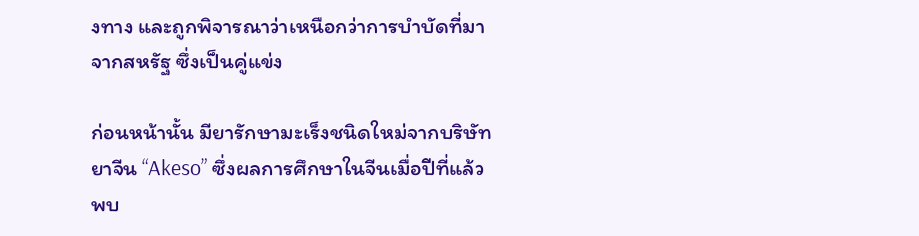งทาง และถูกพิจารณาว่าเหนือกว่าการบำบัดที่มาจากสหรัฐ ซึ่งเป็นคู่แข่ง

ก่อนหน้านั้น มียารักษามะเร็งชนิดใหม่จากบริษัทยาจีน “Akeso” ซึ่งผลการศึกษาในจีนเมื่อปีที่แล้วพบ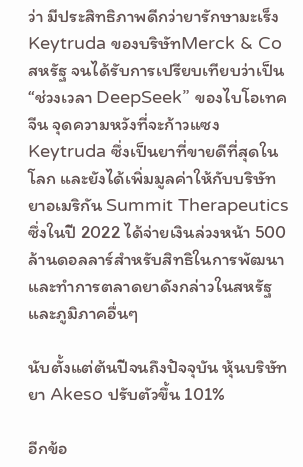ว่า มีประสิทธิภาพดีกว่ายารักษามะเร็ง Keytruda ของบริษัทMerck & Co สหรัฐ จนได้รับการเปรียบเทียบว่าเป็น “ช่วงเวลา DeepSeek” ของไบโอเทคจีน จุดความหวังที่จะก้าวแซง Keytruda ซึ่งเป็นยาที่ขายดีที่สุดในโลก และยังได้เพิ่มมูลค่าให้กับบริษัทยาอเมริกัน Summit Therapeutics ซึ่งในปี 2022 ได้จ่ายเงินล่วงหน้า 500 ล้านดอลลาร์สำหรับสิทธิในการพัฒนา และทำการตลาดยาดังกล่าวในสหรัฐ และภูมิภาคอื่นๆ

นับตั้งแต่ต้นปีจนถึงปัจจุบัน หุ้นบริษัทยา Akeso ปรับตัวขึ้น 101%

อีกข้อ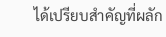ได้เปรียบสำคัญที่ผลัก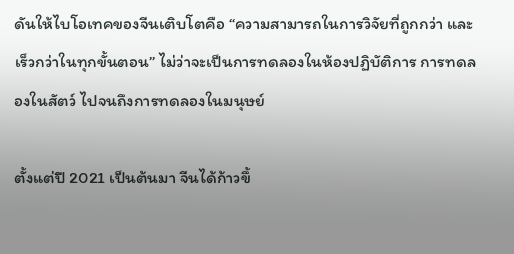ดันให้ไบโอเทคของจีนเติบโตคือ “ความสามารถในการวิจัยที่ถูกกว่า และเร็วกว่าในทุกขั้นตอน” ไม่ว่าจะเป็นการทดลองในห้องปฏิบัติการ การทดลองในสัตว์ ไปจนถึงการทดลองในมนุษย์

ตั้งแต่ปี 2021 เป็นต้นมา จีนได้ก้าวขึ้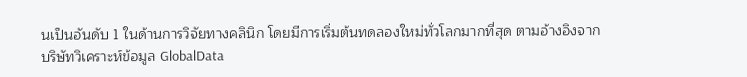นเป็นอันดับ 1 ในด้านการวิจัยทางคลินิก โดยมีการเริ่มต้นทดลองใหม่ทั่วโลกมากที่สุด ตามอ้างอิงจากบริษัทวิเคราะห์ข้อมูล GlobalData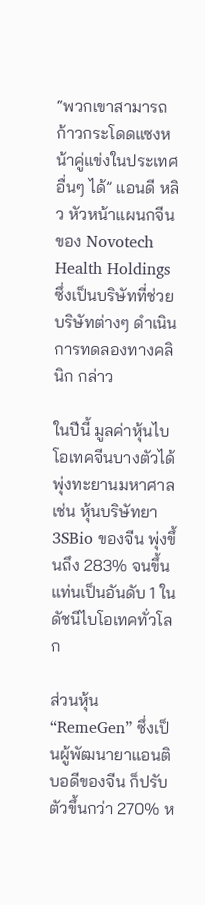“พวกเขาสามารถก้าวกระโดดแซงหน้าคู่แข่งในประเทศอื่นๆ ได้” แอนดี หลิว หัวหน้าแผนกจีนของ Novotech Health Holdings ซึ่งเป็นบริษัทที่ช่วยบริษัทต่างๆ ดำเนินการทดลองทางคลินิก กล่าว

ในปีนี้ มูลค่าหุ้นไบโอเทคจีนบางตัวได้พุ่งทะยานมหาศาล เช่น หุ้นบริษัทยา 3SBio ของจีน พุ่งขึ้นถึง 283% จนขึ้นแท่นเป็นอันดับ 1 ในดัชนีไบโอเทคทั่วโลก

ส่วนหุ้น“RemeGen” ซึ่งเป็นผู้พัฒนายาแอนติบอดีของจีน ก็ปรับตัวขึ้นกว่า 270% ห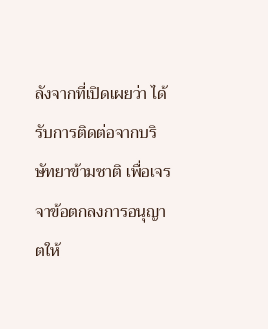ลังจากที่เปิดเผยว่า ได้รับการติดต่อจากบริษัทยาข้ามชาติ เพื่อเจรจาข้อตกลงการอนุญาตให้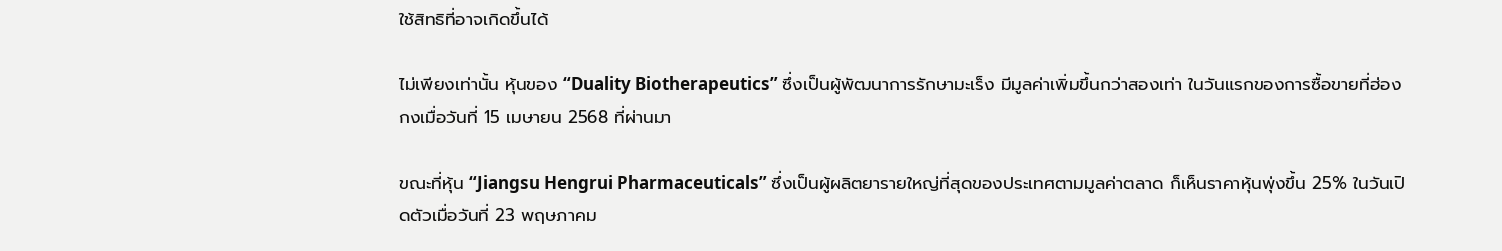ใช้สิทธิที่อาจเกิดขึ้นได้

ไม่เพียงเท่านั้น หุ้นของ “Duality Biotherapeutics” ซึ่งเป็นผู้พัฒนาการรักษามะเร็ง มีมูลค่าเพิ่มขึ้นกว่าสองเท่า ในวันแรกของการซื้อขายที่ฮ่องกงเมื่อวันที่ 15 เมษายน 2568 ที่ผ่านมา

ขณะที่หุ้น “Jiangsu Hengrui Pharmaceuticals” ซึ่งเป็นผู้ผลิตยารายใหญ่ที่สุดของประเทศตามมูลค่าตลาด ก็เห็นราคาหุ้นพุ่งขึ้น 25% ในวันเปิดตัวเมื่อวันที่ 23 พฤษภาคม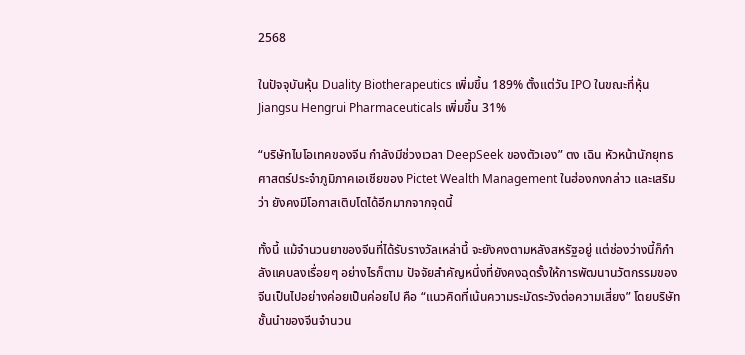2568

ในปัจจุบันหุ้น Duality Biotherapeutics เพิ่มขึ้น 189% ตั้งแต่วัน IPO ในขณะที่หุ้น Jiangsu Hengrui Pharmaceuticals เพิ่มขึ้น 31%

“บริษัทไบโอเทคของจีน กำลังมีช่วงเวลา DeepSeek ของตัวเอง” ตง เฉิน หัวหน้านักยุทธศาสตร์ประจำภูมิภาคเอเชียของ Pictet Wealth Management ในฮ่องกงกล่าว และเสริมว่า ยังคงมีโอกาสเติบโตได้อีกมากจากจุดนี้

ทั้งนี้ แม้จำนวนยาของจีนที่ได้รับรางวัลเหล่านี้ จะยังคงตามหลังสหรัฐอยู่ แต่ช่องว่างนี้ก็กำลังแคบลงเรื่อยๆ อย่างไรก็ตาม ปัจจัยสำคัญหนึ่งที่ยังคงฉุดรั้งให้การพัฒนานวัตกรรมของจีนเป็นไปอย่างค่อยเป็นค่อยไป คือ “แนวคิดที่เน้นความระมัดระวังต่อความเสี่ยง” โดยบริษัทชั้นนำของจีนจำนวน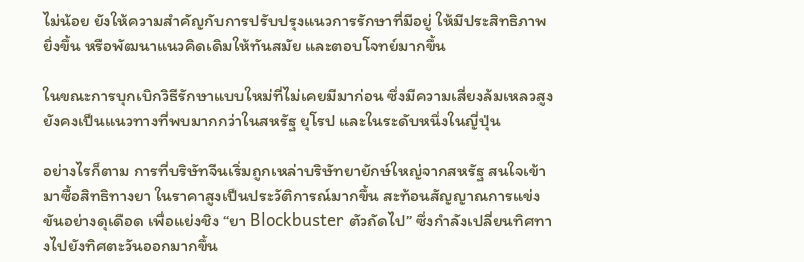ไม่น้อย ยังให้ความสำคัญกับการปรับปรุงแนวการรักษาที่มีอยู่ ให้มีประสิทธิภาพยิ่งขึ้น หรือพัฒนาแนวคิดเดิมให้ทันสมัย และตอบโจทย์มากขึ้น

ในขณะการบุกเบิกวิธีรักษาแบบใหม่ที่ไม่เคยมีมาก่อน ซึ่งมีความเสี่ยงล้มเหลวสูง ยังคงเป็นแนวทางที่พบมากกว่าในสหรัฐ ยุโรป และในระดับหนึ่งในญี่ปุ่น

อย่างไรก็ตาม การที่บริษัทจีนเริ่มถูกเหล่าบริษัทยายักษ์ใหญ่จากสหรัฐ สนใจเข้ามาซื้อสิทธิทางยา ในราคาสูงเป็นประวัติการณ์มากขึ้น สะท้อนสัญญาณการแข่งขันอย่างดุเดือด เพื่อแย่งชิง “ยา Blockbuster ตัวถัดไป” ซึ่งกำลังเปลี่ยนทิศทางไปยังทิศตะวันออกมากขึ้น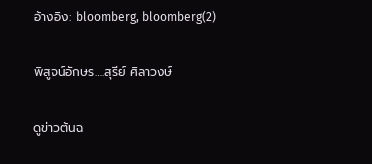อ้างอิง: bloomberg, bloomberg(2)

พิสูจน์อักษร….สุรีย์ ศิลาวงษ์

ดูข่าวต้นฉ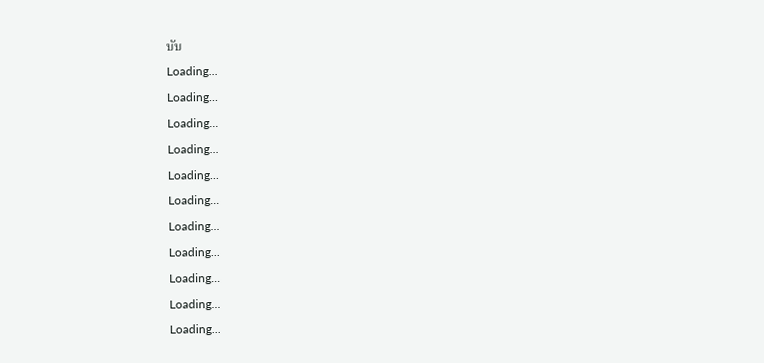บับ
Loading...
Loading...
Loading...
Loading...
Loading...
Loading...
Loading...
Loading...
Loading...
Loading...
Loading...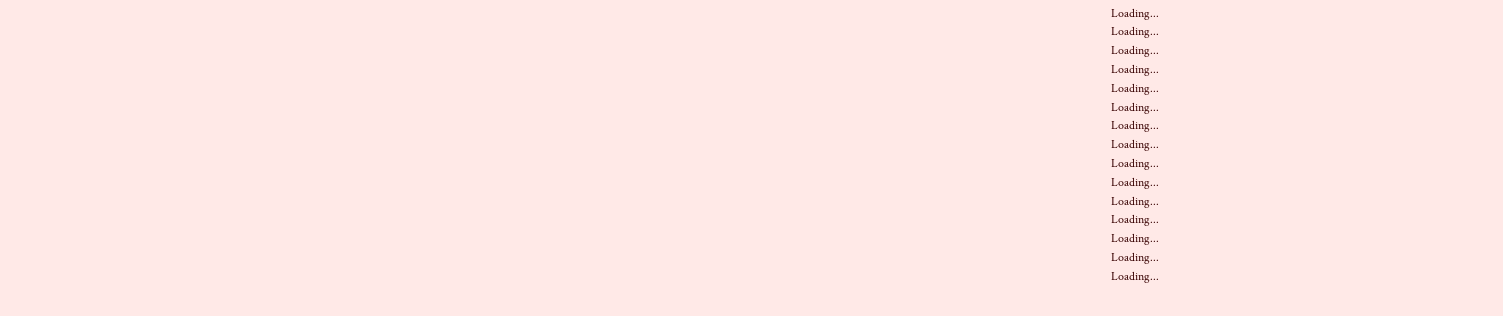Loading...
Loading...
Loading...
Loading...
Loading...
Loading...
Loading...
Loading...
Loading...
Loading...
Loading...
Loading...
Loading...
Loading...
Loading...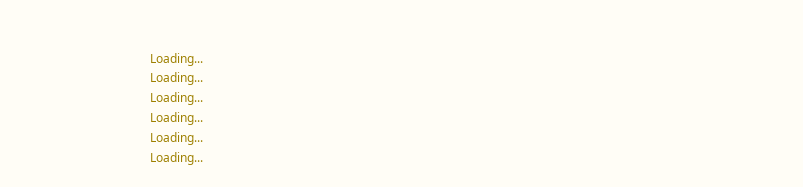Loading...
Loading...
Loading...
Loading...
Loading...
Loading...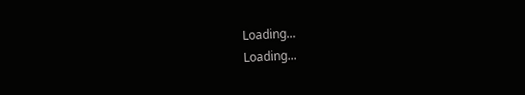Loading...
Loading...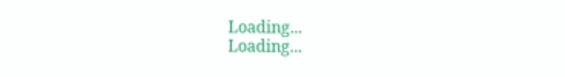Loading...
Loading...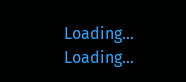Loading...
Loading...